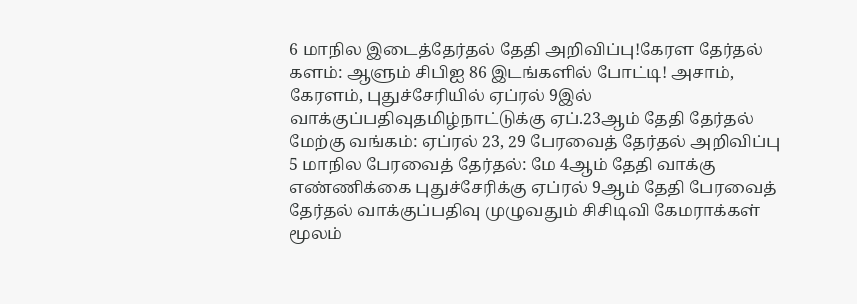6 மாநில இடைத்தேர்தல் தேதி அறிவிப்பு!கேரள தேர்தல் களம்: ஆளும் சிபிஐ 86 இடங்களில் போட்டி! அசாம், கேரளம், புதுச்சேரியில் ஏப்ரல் 9இல் வாக்குப்பதிவுதமிழ்நாட்டுக்கு ஏப்.23ஆம் தேதி தேர்தல் மேற்கு வங்கம்: ஏப்ரல் 23, 29 பேரவைத் தேர்தல் அறிவிப்பு 5 மாநில பேரவைத் தேர்தல்: மே 4ஆம் தேதி வாக்கு எண்ணிக்கை புதுச்சேரிக்கு ஏப்ரல் 9ஆம் தேதி பேரவைத் தேர்தல் வாக்குப்பதிவு முழுவதும் சிசிடிவி கேமராக்கள் மூலம்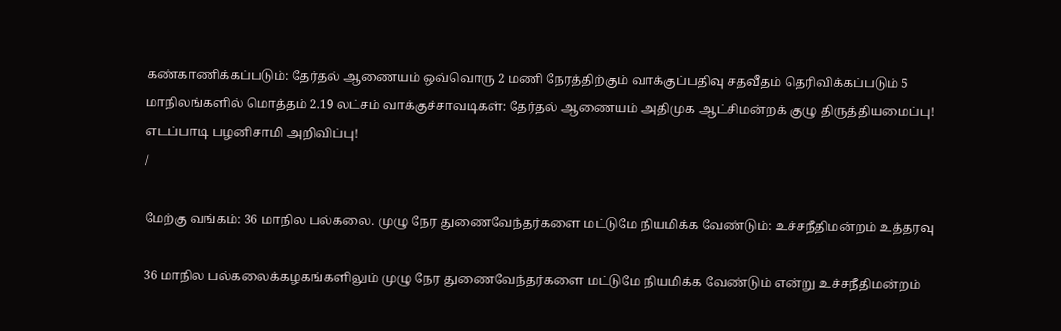கண்காணிக்கப்படும்: தேர்தல் ஆணையம் ஒவ்வொரு 2 மணி நேரத்திற்கும் வாக்குப்பதிவு சதவீதம் தெரிவிக்கப்படும் 5 மாநிலங்களில் மொத்தம் 2.19 லட்சம் வாக்குச்சாவடிகள்: தேர்தல் ஆணையம் அதிமுக ஆட்சிமன்றக் குழு திருத்தியமைப்பு! எடப்பாடி பழனிசாமி அறிவிப்பு!
/

மேற்கு வங்கம்: 36 மாநில பல்கலை. முழு நேர துணைவேந்தர்களை மட்டுமே நியமிக்க வேண்டும்: உச்சநீதிமன்றம் உத்தரவு

36 மாநில பல்கலைக்கழகங்களிலும் முழு நேர துணைவேந்தர்களை மட்டுமே நியமிக்க வேண்டும் என்று உச்சநீதிமன்றம்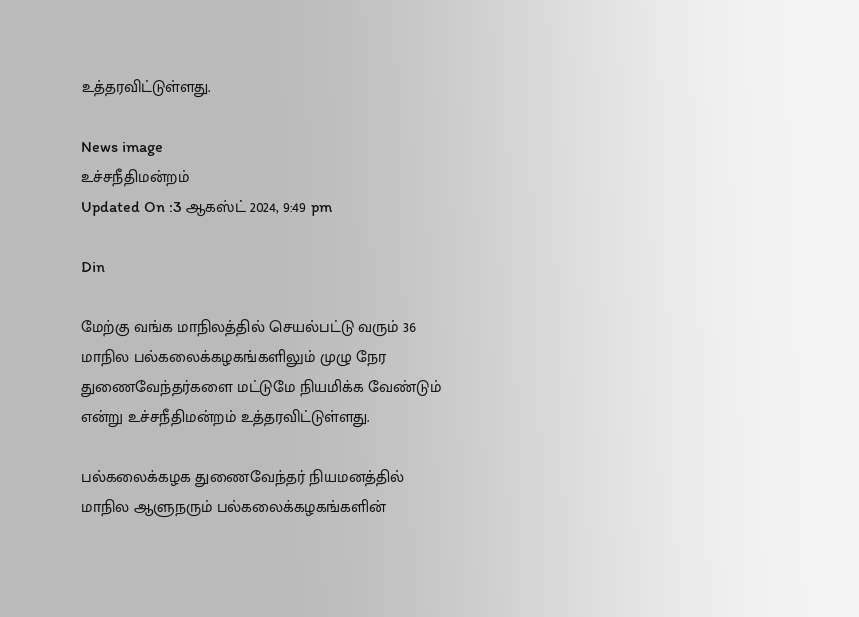உத்தரவிட்டுள்ளது.

News image
உச்சநீதிமன்றம்
Updated On :3 ஆகஸ்ட் 2024, 9:49 pm

Din

மேற்கு வங்க மாநிலத்தில் செயல்பட்டு வரும் 36 மாநில பல்கலைக்கழகங்களிலும் முழு நேர துணைவேந்தர்களை மட்டுமே நியமிக்க வேண்டும் என்று உச்சநீதிமன்றம் உத்தரவிட்டுள்ளது.

பல்கலைக்கழக துணைவேந்தர் நியமனத்தில் மாநில ஆளுநரும் பல்கலைக்கழகங்களின்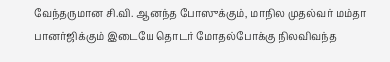வேந்தருமான சி.வி. ஆனந்த போஸுக்கும், மாநில முதல்வர் மம்தா பானர்ஜிக்கும் இடையே தொடர் மோதல்போக்கு நிலவிவந்த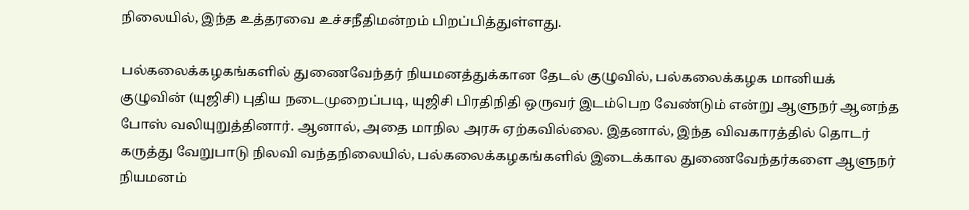நிலையில், இந்த உத்தரவை உச்சநீதிமன்றம் பிறப்பித்துள்ளது.

பல்கலைக்கழகங்களில் துணைவேந்தர் நியமனத்துக்கான தேடல் குழுவில், பல்கலைக்கழக மானியக் குழுவின் (யுஜிசி) புதிய நடைமுறைப்படி, யுஜிசி பிரதிநிதி ஒருவர் இடம்பெற வேண்டும் என்று ஆளுநர் ஆனந்த போஸ் வலியுறுத்தினார். ஆனால், அதை மாநில அரசு ஏற்கவில்லை. இதனால், இந்த விவகாரத்தில் தொடர் கருத்து வேறுபாடு நிலவி வந்தநிலையில், பல்கலைக்கழகங்களில் இடைக்கால துணைவேந்தர்களை ஆளுநர் நியமனம்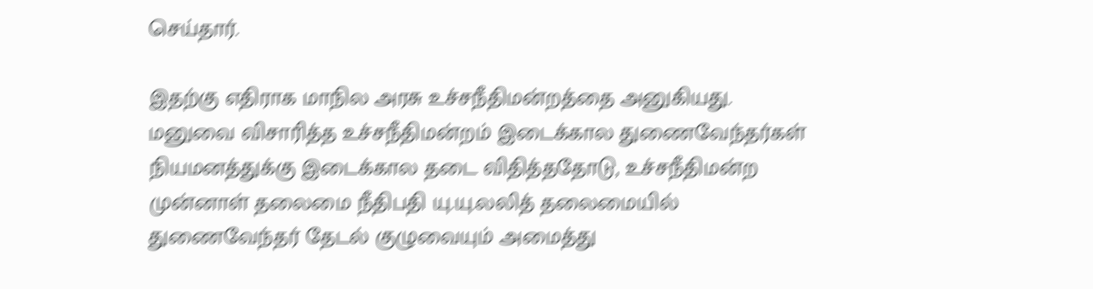செய்தார்.

இதற்கு எதிராக மாநில அரசு உச்சநீதிமன்றத்தை அனுகியது. மனுவை விசாரித்த உச்சநீதிமன்றம் இடைக்கால துணைவேந்தர்கள் நியமனத்துக்கு இடைக்கால தடை விதித்ததோடு, உச்சநீதிமன்ற முன்னாள் தலைமை நீதிபதி யு.யு.லலித் தலைமையில் துணைவேந்தர் தேடல் குழுவையும் அமைத்து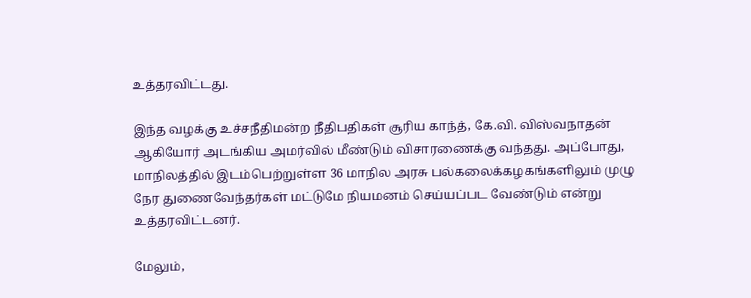உத்தரவிட்டது.

இந்த வழக்கு உச்சநீதிமன்ற நீதிபதிகள் சூரிய காந்த், கே.வி. விஸ்வநாதன் ஆகியோர் அடங்கிய அமர்வில் மீண்டும் விசாரணைக்கு வந்தது. அப்போது, மாநிலத்தில் இடம்பெற்றுள்ள 36 மாநில அரசு பல்கலைக்கழகங்களிலும் முழு நேர துணைவேந்தர்கள் மட்டுமே நியமனம் செய்யப்பட வேண்டும் என்று உத்தரவிட்டனர்.

மேலும்,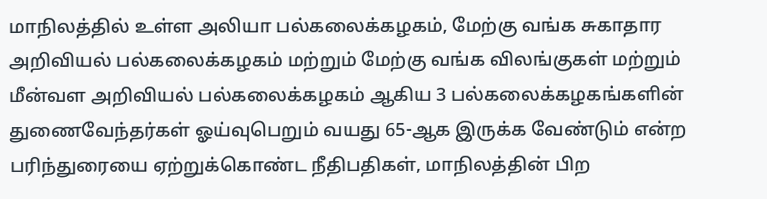மாநிலத்தில் உள்ள அலியா பல்கலைக்கழகம், மேற்கு வங்க சுகாதார அறிவியல் பல்கலைக்கழகம் மற்றும் மேற்கு வங்க விலங்குகள் மற்றும் மீன்வள அறிவியல் பல்கலைக்கழகம் ஆகிய 3 பல்கலைக்கழகங்களின் துணைவேந்தர்கள் ஓய்வுபெறும் வயது 65-ஆக இருக்க வேண்டும் என்ற பரிந்துரையை ஏற்றுக்கொண்ட நீதிபதிகள், மாநிலத்தின் பிற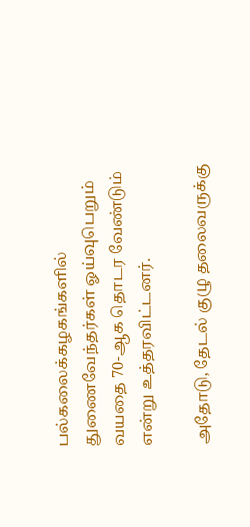பல்கலைக்கழகங்களில் துணைவேந்தர்கள் ஓய்வுபெறும் வயதை 70-ஆக தொடர வேண்டும் என்று உத்தரவிட்டனர்.

அதோடு, தேடல் குழு தலைவருக்கு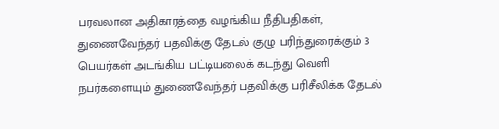பரவலான அதிகாரத்தை வழங்கிய நீதிபதிகள், துணைவேந்தர் பதவிக்கு தேடல் குழு பரிந்துரைக்கும் 3 பெயர்கள் அடங்கிய பட்டியலைக் கடந்து வெளி நபர்களையும் துணைவேந்தர் பதவிக்கு பரிசீலிக்க தேடல்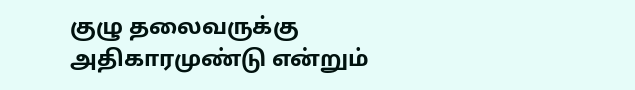குழு தலைவருக்கு அதிகாரமுண்டு என்றும்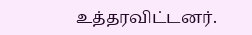உத்தரவிட்டனர்.